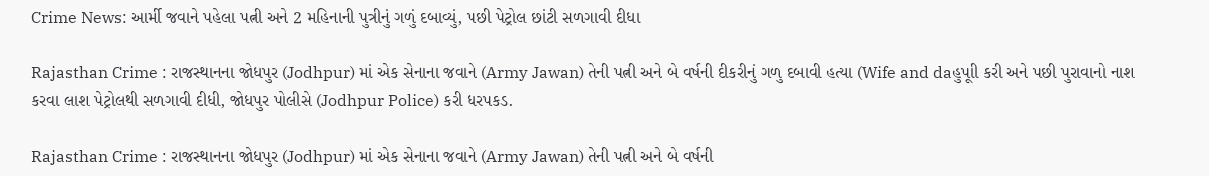Crime News: આર્મી જવાને પહેલા પત્ની અને 2 મહિનાની પુત્રીનું ગળું દબાવ્યું, પછી પેટ્રોલ છાંટી સળગાવી દીધા

Rajasthan Crime : રાજસ્થાનના જોધપુર (Jodhpur) માં એક સેનાના જવાને (Army Jawan) તેની પત્ની અને બે વર્ષની દીકરીનું ગળુ દબાવી હત્યા (Wife and daહુપૂાી કરી અને પછી પુરાવાનો નાશ કરવા લાશ પેટ્રોલથી સળગાવી દીધી, જોધપુર પોલીસે (Jodhpur Police) કરી ધરપકડ.

Rajasthan Crime : રાજસ્થાનના જોધપુર (Jodhpur) માં એક સેનાના જવાને (Army Jawan) તેની પત્ની અને બે વર્ષની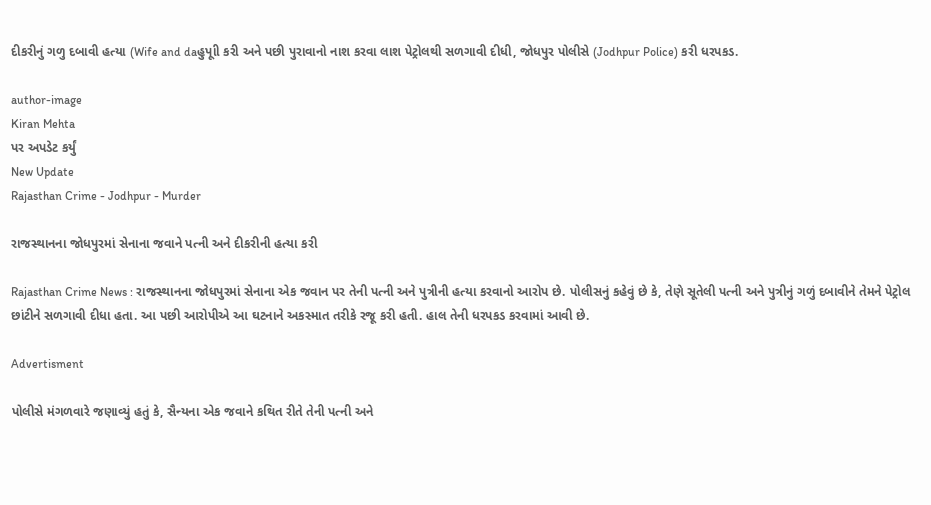દીકરીનું ગળુ દબાવી હત્યા (Wife and daહુપૂાી કરી અને પછી પુરાવાનો નાશ કરવા લાશ પેટ્રોલથી સળગાવી દીધી, જોધપુર પોલીસે (Jodhpur Police) કરી ધરપકડ.

author-image
Kiran Mehta
પર અપડેટ કર્યું
New Update
Rajasthan Crime - Jodhpur - Murder

રાજસ્થાનના જોધપુરમાં સેનાના જવાને પત્ની અને દીકરીની હત્યા કરી

Rajasthan Crime News : રાજસ્થાનના જોધપુરમાં સેનાના એક જવાન પર તેની પત્ની અને પુત્રીની હત્યા કરવાનો આરોપ છે. પોલીસનું કહેવું છે કે, તેણે સૂતેલી પત્ની અને પુત્રીનું ગળું દબાવીને તેમને પેટ્રોલ છાંટીને સળગાવી દીધા હતા. આ પછી આરોપીએ આ ઘટનાને અકસ્માત તરીકે રજૂ કરી હતી. હાલ તેની ધરપકડ કરવામાં આવી છે.

Advertisment

પોલીસે મંગળવારે જણાવ્યું હતું કે, સૈન્યના એક જવાને કથિત રીતે તેની પત્ની અને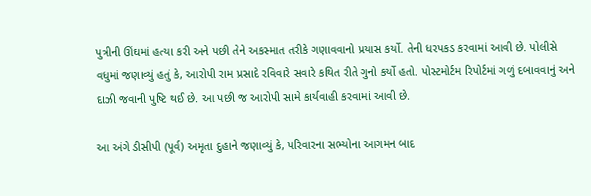પુત્રીની ઊંઘમાં હત્યા કરી અને પછી તેને અકસ્માત તરીકે ગણાવવાનો પ્રયાસ કર્યો. તેની ધરપકડ કરવામાં આવી છે. પોલીસે વધુમાં જણાવ્યું હતું કે, આરોપી રામ પ્રસાદે રવિવારે સવારે કથિત રીતે ગુનો કર્યો હતો. પોસ્ટમોર્ટમ રિપોર્ટમાં ગળું દબાવવાનું અને દાઝી જવાની પુષ્ટિ થઈ છે. આ પછી જ આરોપી સામે કાર્યવાહી કરવામાં આવી છે.

આ અંગે ડીસીપી (પૂર્વ) અમૃતા દુહાને જણાવ્યું કે, પરિવારના સભ્યોના આગમન બાદ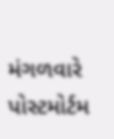મંગળવારે પોસ્ટમોર્ટમ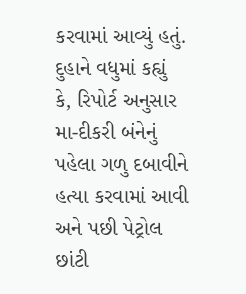કરવામાં આવ્યું હતું. દુહાને વધુમાં કહ્યું કે, રિપોર્ટ અનુસાર મા-દીકરી બંનેનું પહેલા ગળુ દબાવીને હત્યા કરવામાં આવી અને પછી પેટ્રોલ છાંટી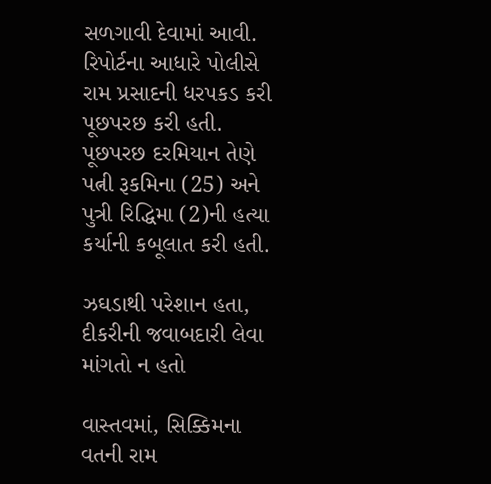સળગાવી દેવામાં આવી. રિપોર્ટના આધારે પોલીસે રામ પ્રસાદની ધરપકડ કરી પૂછપરછ કરી હતી. પૂછપરછ દરમિયાન તેણે પત્ની રૂકમિના (25) અને પુત્રી રિદ્ધિમા (2)ની હત્યા કર્યાની કબૂલાત કરી હતી.

ઝઘડાથી પરેશાન હતા, દીકરીની જવાબદારી લેવા માંગતો ન હતો

વાસ્તવમાં, સિક્કિમના વતની રામ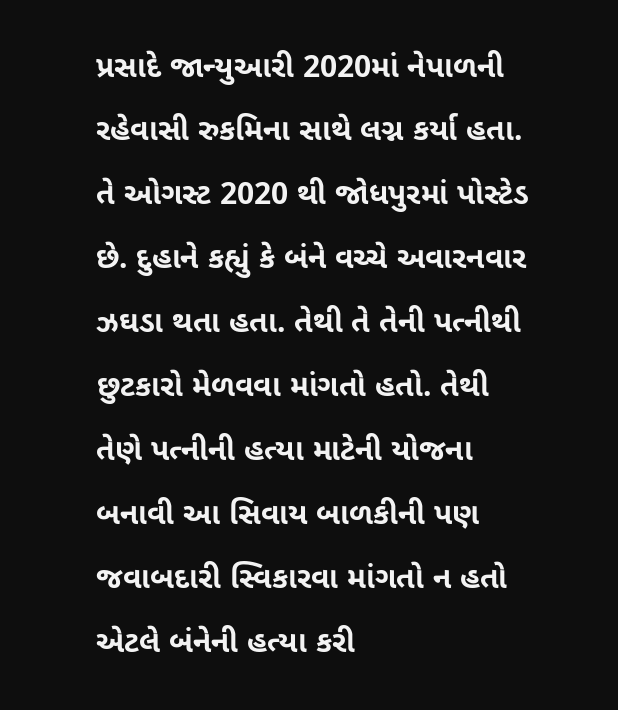પ્રસાદે જાન્યુઆરી 2020માં નેપાળની રહેવાસી રુકમિના સાથે લગ્ન કર્યા હતા. તે ઓગસ્ટ 2020 થી જોધપુરમાં પોસ્ટેડ છે. દુહાને કહ્યું કે બંને વચ્ચે અવારનવાર ઝઘડા થતા હતા. તેથી તે તેની પત્નીથી છુટકારો મેળવવા માંગતો હતો. તેથી તેણે પત્નીની હત્યા માટેની યોજના બનાવી આ સિવાય બાળકીની પણ જવાબદારી સ્વિકારવા માંગતો ન હતો એટલે બંનેની હત્યા કરી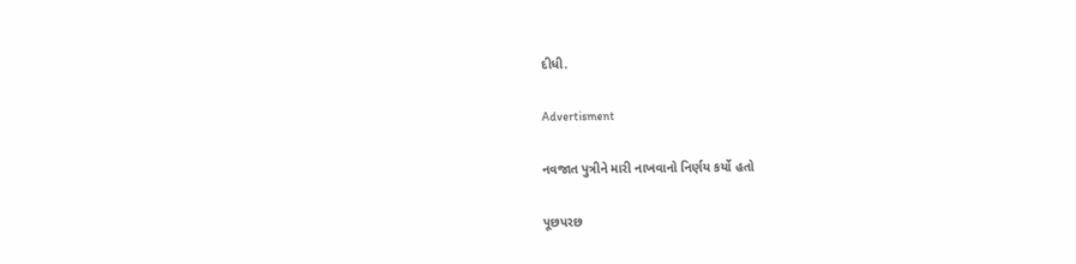દીધી.

Advertisment

નવજાત પુત્રીને મારી નાખવાનો નિર્ણય કર્યો હતો

પૂછપરછ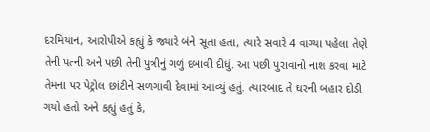દરમિયાન, આરોપીએ કહ્યું કે જ્યારે બંને સૂતા હતા, ત્યારે સવારે 4 વાગ્યા પહેલા તેણે તેની પત્ની અને પછી તેની પુત્રીનું ગળું દબાવી દીધું. આ પછી પુરાવાનો નાશ કરવા માટે તેમના પર પેટ્રોલ છાંટીને સળગાવી દેવામાં આવ્યું હતું. ત્યારબાદ તે ઘરની બહાર દોડી ગયો હતો અને કહ્યું હતું કે,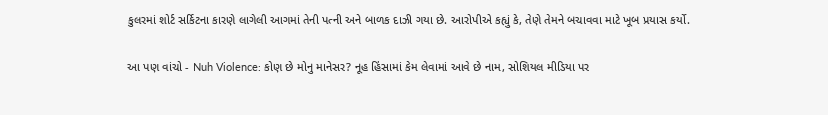કુલરમાં શોર્ટ સર્કિટના કારણે લાગેલી આગમાં તેની પત્ની અને બાળક દાઝી ગયા છે. આરોપીએ કહ્યું કે, તેણે તેમને બચાવવા માટે ખૂબ પ્રયાસ કર્યો.

આ પણ વાંચો - Nuh Violence: કોણ છે મોનુ માનેસર? નૂહ હિંસામાં કેમ લેવામાં આવે છે નામ, સોશિયલ મીડિયા પર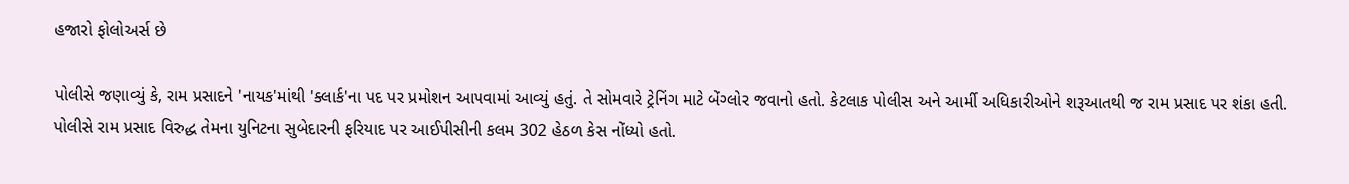હજારો ફોલોઅર્સ છે

પોલીસે જણાવ્યું કે, રામ પ્રસાદને 'નાયક'માંથી 'ક્લાર્ક'ના પદ પર પ્રમોશન આપવામાં આવ્યું હતું. તે સોમવારે ટ્રેનિંગ માટે બેંગ્લોર જવાનો હતો. કેટલાક પોલીસ અને આર્મી અધિકારીઓને શરૂઆતથી જ રામ પ્રસાદ પર શંકા હતી. પોલીસે રામ પ્રસાદ વિરુદ્ધ તેમના યુનિટના સુબેદારની ફરિયાદ પર આઈપીસીની કલમ 302 હેઠળ કેસ નોંધ્યો હતો.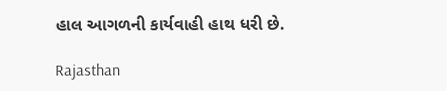હાલ આગળની કાર્યવાહી હાથ ધરી છે.

Rajasthan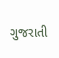ગુજરાતી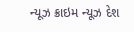ન્યૂઝ ક્રાઇમ ન્યૂઝ દેશ